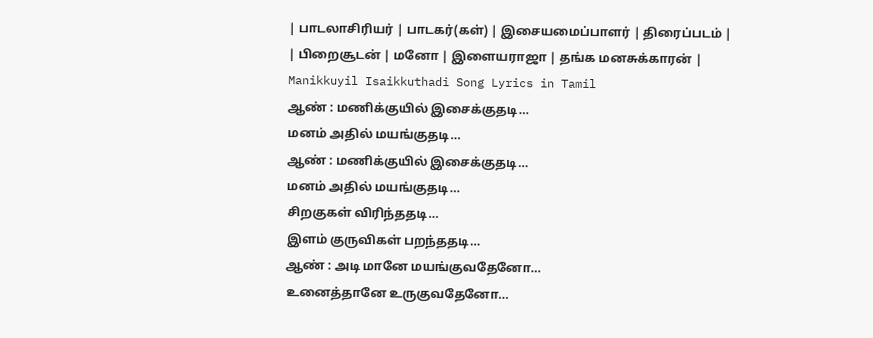| பாடலாசிரியர் | பாடகர்(கள்) | இசையமைப்பாளர் | திரைப்படம் |
| பிறைசூடன் | மனோ | இளையராஜா | தங்க மனசுக்காரன் |
Manikkuyil Isaikkuthadi Song Lyrics in Tamil
ஆண் : மணிக்குயில் இசைக்குதடி…
மனம் அதில் மயங்குதடி…
ஆண் : மணிக்குயில் இசைக்குதடி…
மனம் அதில் மயங்குதடி…
சிறகுகள் விரிந்ததடி…
இளம் குருவிகள் பறந்ததடி…
ஆண் : அடி மானே மயங்குவதேனோ…
உனைத்தானே உருகுவதேனோ…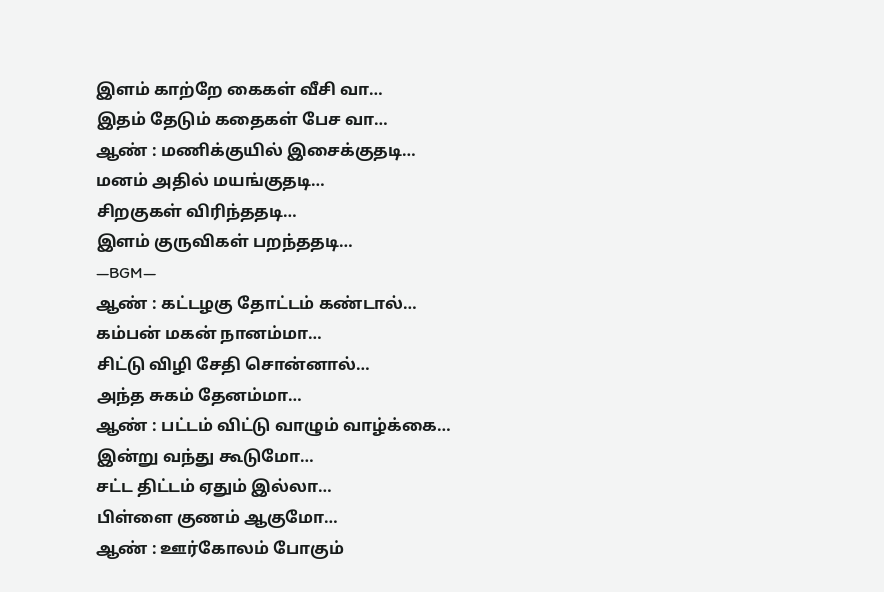இளம் காற்றே கைகள் வீசி வா…
இதம் தேடும் கதைகள் பேச வா…
ஆண் : மணிக்குயில் இசைக்குதடி…
மனம் அதில் மயங்குதடி…
சிறகுகள் விரிந்ததடி…
இளம் குருவிகள் பறந்ததடி…
—BGM—
ஆண் : கட்டழகு தோட்டம் கண்டால்…
கம்பன் மகன் நானம்மா…
சிட்டு விழி சேதி சொன்னால்…
அந்த சுகம் தேனம்மா…
ஆண் : பட்டம் விட்டு வாழும் வாழ்க்கை…
இன்று வந்து கூடுமோ…
சட்ட திட்டம் ஏதும் இல்லா…
பிள்ளை குணம் ஆகுமோ…
ஆண் : ஊர்கோலம் போகும்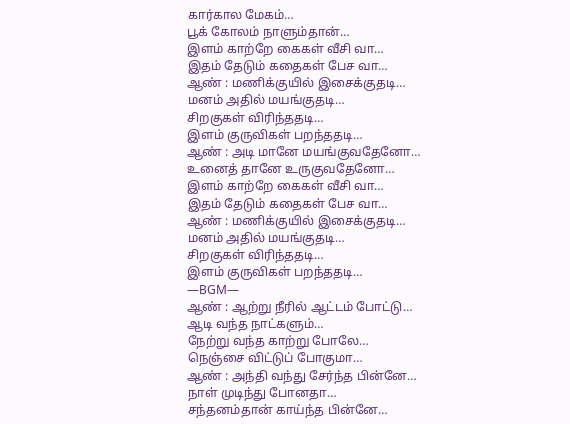கார்கால மேகம்…
பூக் கோலம் நாளும்தான்…
இளம் காற்றே கைகள் வீசி வா…
இதம் தேடும் கதைகள் பேச வா…
ஆண் : மணிக்குயில் இசைக்குதடி…
மனம் அதில் மயங்குதடி…
சிறகுகள் விரிந்ததடி…
இளம் குருவிகள் பறந்ததடி…
ஆண் : அடி மானே மயங்குவதேனோ…
உனைத் தானே உருகுவதேனோ…
இளம் காற்றே கைகள் வீசி வா…
இதம் தேடும் கதைகள் பேச வா…
ஆண் : மணிக்குயில் இசைக்குதடி…
மனம் அதில் மயங்குதடி…
சிறகுகள் விரிந்ததடி…
இளம் குருவிகள் பறந்ததடி…
—BGM—
ஆண் : ஆற்று நீரில் ஆட்டம் போட்டு…
ஆடி வந்த நாட்களும்…
நேற்று வந்த காற்று போலே…
நெஞ்சை விட்டுப் போகுமா…
ஆண் : அந்தி வந்து சேர்ந்த பின்னே…
நாள் முடிந்து போனதா…
சந்தனம்தான் காய்ந்த பின்னே…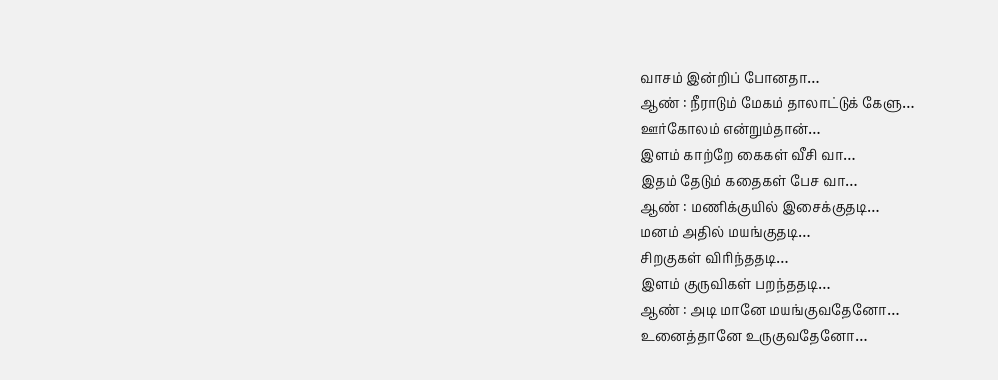வாசம் இன்றிப் போனதா…
ஆண் : நீராடும் மேகம் தாலாட்டுக் கேளு…
ஊர்கோலம் என்றும்தான்…
இளம் காற்றே கைகள் வீசி வா…
இதம் தேடும் கதைகள் பேச வா…
ஆண் : மணிக்குயில் இசைக்குதடி…
மனம் அதில் மயங்குதடி…
சிறகுகள் விரிந்ததடி…
இளம் குருவிகள் பறந்ததடி…
ஆண் : அடி மானே மயங்குவதேனோ…
உனைத்தானே உருகுவதேனோ…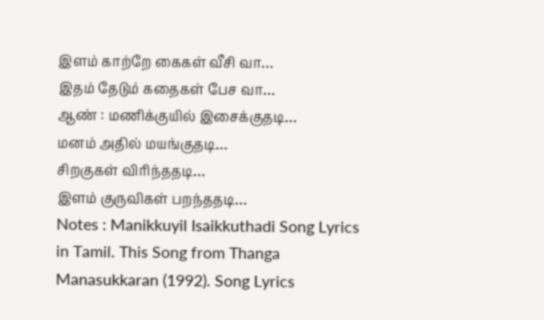இளம் காற்றே கைகள் வீசி வா…
இதம் தேடும் கதைகள் பேச வா…
ஆண் : மணிக்குயில் இசைக்குதடி…
மனம் அதில் மயங்குதடி…
சிறகுகள் விரிந்ததடி…
இளம் குருவிகள் பறந்ததடி…
Notes : Manikkuyil Isaikkuthadi Song Lyrics in Tamil. This Song from Thanga Manasukkaran (1992). Song Lyrics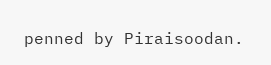penned by Piraisoodan.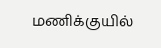மணிக்குயில்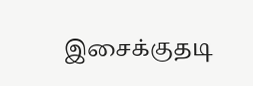இசைக்குதடி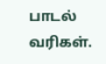பாடல் வரிகள்.